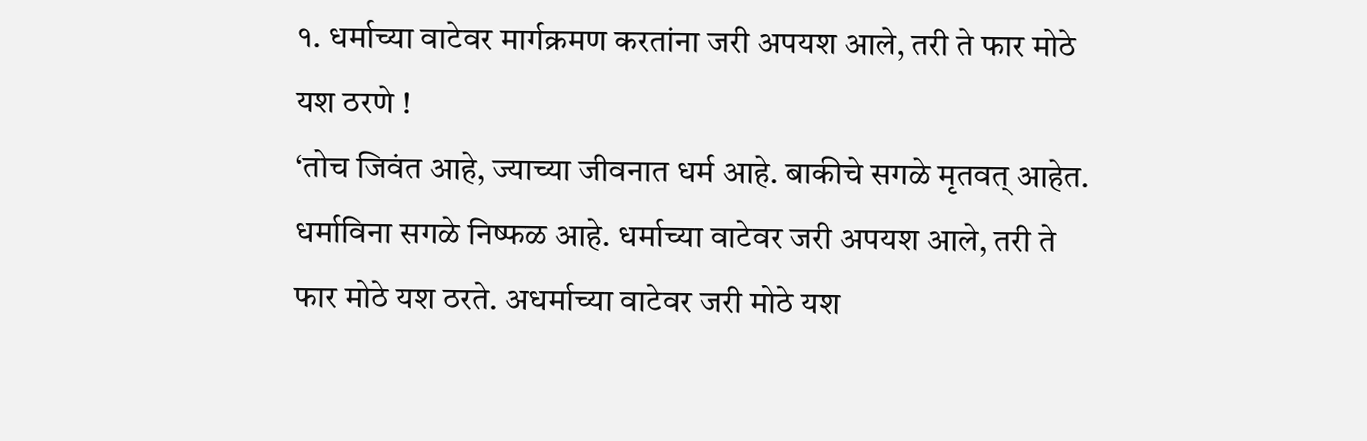१. धर्माच्या वाटेवर मार्गक्रमण करतांना जरी अपयश आले, तरी ते फार मोठे यश ठरणे !
‘तोच जिवंत आहे, ज्याच्या जीवनात धर्म आहे. बाकीचे सगळे मृतवत् आहेत. धर्माविना सगळे निष्फळ आहे. धर्माच्या वाटेवर जरी अपयश आले, तरी ते फार मोठे यश ठरते. अधर्माच्या वाटेवर जरी मोठे यश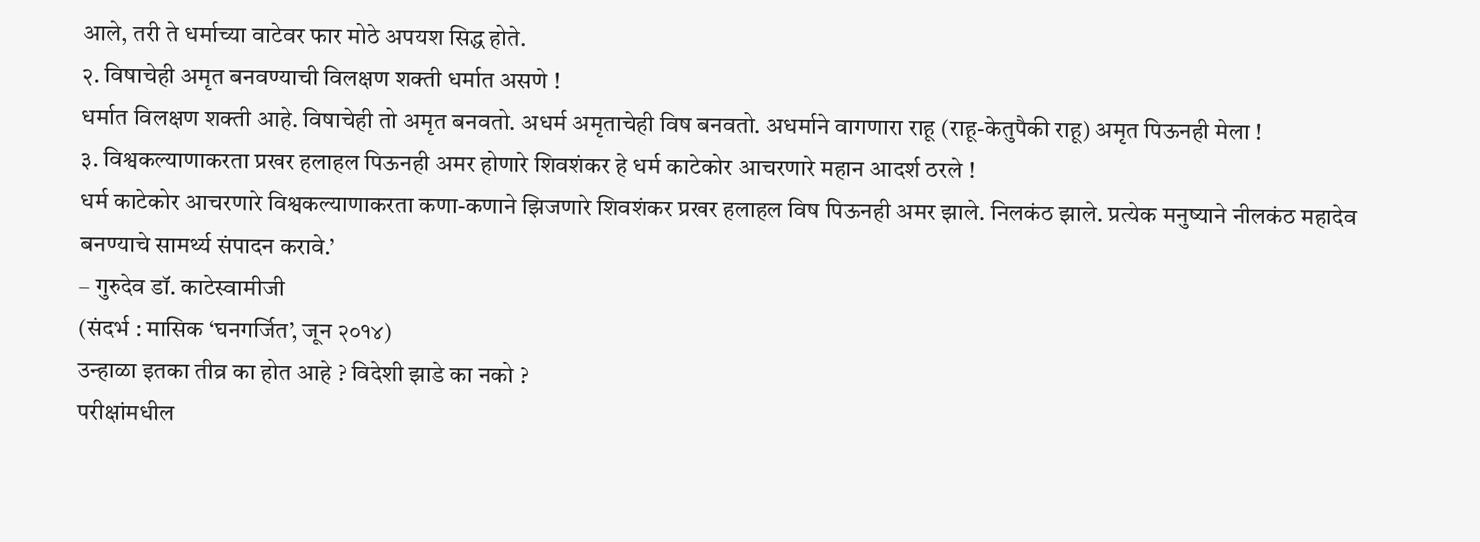आले, तरी ते धर्माच्या वाटेवर फार मोठे अपयश सिद्ध होते.
२. विषाचेही अमृत बनवण्याची विलक्षण शक्ती धर्मात असणे !
धर्मात विलक्षण शक्ती आहे. विषाचेही तो अमृत बनवतो. अधर्म अमृताचेही विष बनवतो. अधर्माने वागणारा राहू (राहू-केतुपैकी राहू) अमृत पिऊनही मेला !
३. विश्वकल्याणाकरता प्रखर हलाहल पिऊनही अमर होणारे शिवशंकर हे धर्म काटेकोर आचरणारे महान आदर्श ठरले !
धर्म काटेकोर आचरणारे विश्वकल्याणाकरता कणा-कणाने झिजणारे शिवशंकर प्रखर हलाहल विष पिऊनही अमर झाले. निलकंठ झाले. प्रत्येक मनुष्याने नीलकंठ महादेव बनण्याचे सामर्थ्य संपादन करावे.’
– गुरुदेव डॉ. काटेस्वामीजी
(संदर्भ : मासिक ‘घनगर्जित’, जून २०१४)
उन्हाळा इतका तीव्र का होत आहे ? विदेशी झाडे का नको ?
परीक्षांमधील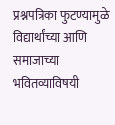प्रश्नपत्रिका फुटण्यामुळे विद्यार्थांच्या आणि समाजाच्या भवितव्याविषयी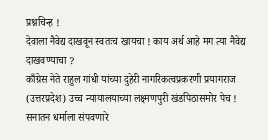प्रश्नचिन्ह !
देवाला नैवेद्य दाखवून स्वतःच खायचा ! काय अर्थ आहे मग त्या नैवेद्य दाखवण्याचा ?
काँग्रेस नेते राहुल गांधी यांच्या दुहेरी नागरिकत्वप्रकरणी प्रयागराज (उत्तरप्रदेश) उच्च न्यायालयाच्या लक्ष्मणपुरी खंडपिठासमोर पेच !
सनातन धर्माला संपवणारे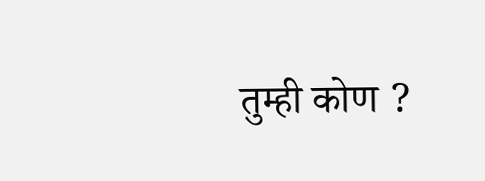तुम्ही कोण ?